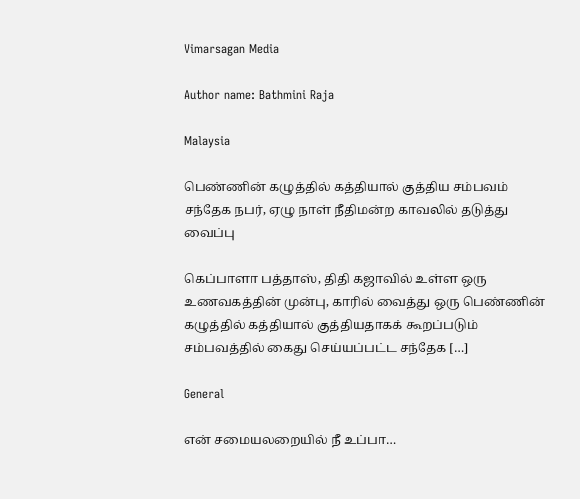Vimarsagan Media

Author name: Bathmini Raja

Malaysia

பெண்ணின் கழுத்தில் கத்தியால் குத்திய சம்பவம் சந்தேக நபர், ஏழு நாள் நீதிமன்ற காவலில் தடுத்து வைப்பு

கெப்பாளா பத்தாஸ், திதி கஜாவில் உள்ள ஒரு உணவகத்தின் முன்பு, காரில் வைத்து ஒரு பெண்ணின் கழுத்தில் கத்தியால் குத்தியதாகக் கூறப்படும் சம்பவத்தில் கைது செய்யப்பட்ட சந்தேக […]

General

என் சமையலறையில் நீ உப்பா…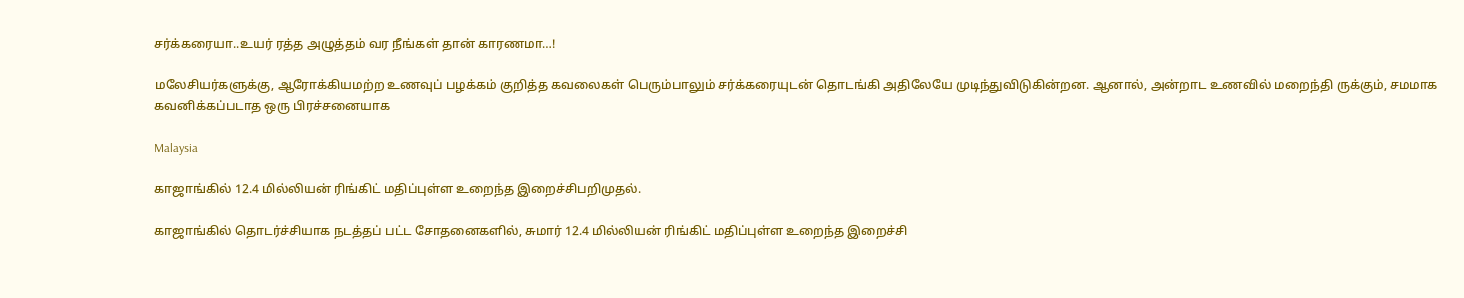சர்க்கரையா..உயர் ரத்த அழுத்தம் வர நீங்கள் தான் காரணமா…!

மலேசியர்களுக்கு, ஆரோக்கியமற்ற உணவுப் பழக்கம் குறித்த கவலைகள் பெரும்பாலும் சர்க்கரையுடன் தொடங்கி அதிலேயே முடிந்துவிடுகின்றன. ஆனால், அன்றாட உணவில் மறைந்தி ருக்கும், சமமாக கவனிக்கப்படாத ஒரு பிரச்சனையாக

Malaysia

காஜாங்கில் 12.4 மில்லியன் ரிங்கிட் மதிப்புள்ள உறைந்த இறைச்சிபறிமுதல்.

காஜாங்கில் தொடர்ச்சியாக நடத்தப் பட்ட சோதனைகளில், சுமார் 12.4 மில்லியன் ரிங்கிட் மதிப்புள்ள உறைந்த இறைச்சி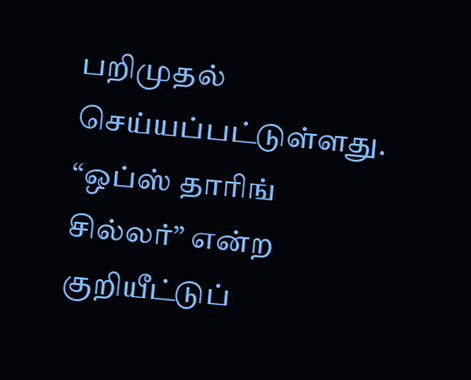பறிமுதல் செய்யப்பட்டுள்ளது. “ஒப்ஸ் தாரிங் சில்லர்” என்ற குறியீட்டுப்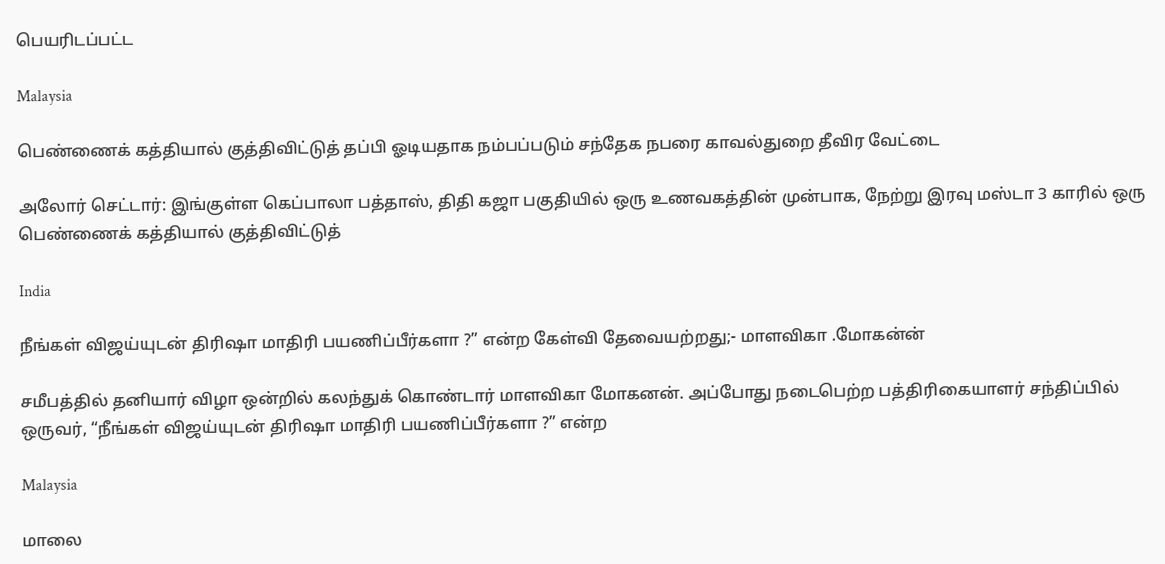பெயரிடப்பட்ட

Malaysia

பெண்ணைக் கத்தியால் குத்திவிட்டுத் தப்பி ஓடியதாக நம்பப்படும் சந்தேக நபரை காவல்துறை தீவிர வேட்டை

அலோர் செட்டார்: இங்குள்ள கெப்பாலா பத்தாஸ், திதி கஜா பகுதியில் ஒரு உணவகத்தின் முன்பாக, நேற்று இரவு மஸ்டா 3 காரில் ஒரு பெண்ணைக் கத்தியால் குத்திவிட்டுத்

India

நீங்கள் விஜய்யுடன் திரிஷா மாதிரி பயணிப்பீர்களா ?” என்ற கேள்வி தேவையற்றது;- மாளவிகா .மோகன்ன்

சமீபத்தில் தனியார் விழா ஒன்றில் கலந்துக் கொண்டார் மாளவிகா மோகனன். அப்போது நடைபெற்ற பத்திரிகையாளர் சந்திப்பில் ஒருவர், “நீங்கள் விஜய்யுடன் திரிஷா மாதிரி பயணிப்பீர்களா ?” என்ற

Malaysia

மாலை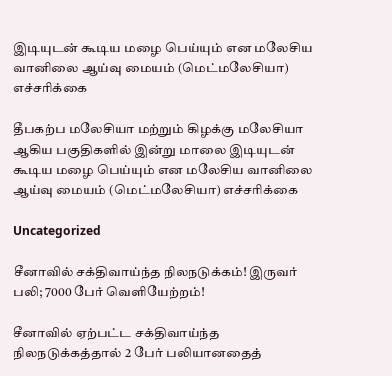இடியுடன் கூடிய மழை பெய்யும் என மலேசிய வானிலை ஆய்வு மையம் (மெட்மலேசியா) எச்சரிக்கை

தீபகற்ப மலேசியா மற்றும் கிழக்கு மலேசியா ஆகிய பகுதிகளில் இன்று மாலை இடியுடன் கூடிய மழை பெய்யும் என மலேசிய வானிலை ஆய்வு மையம் (மெட்மலேசியா) எச்சரிக்கை

Uncategorized

சீனாவில் சக்திவாய்ந்த நிலநடுக்கம்! இருவர் பலி; 7000 பேர் வெளியேற்றம்!

சீனாவில் ஏற்பட்ட சக்திவாய்ந்த நிலநடுக்கத்தால் 2 பேர் பலியானதைத்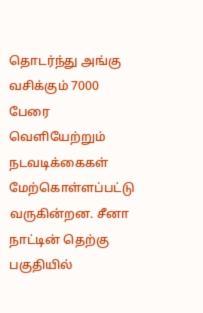தொடர்ந்து அங்கு வசிக்கும் 7000 பேரை வெளியேற்றும் நடவடிக்கைகள் மேற்கொள்ளப்பட்டு வருகின்றன. சீனா நாட்டின் தெற்கு பகுதியில்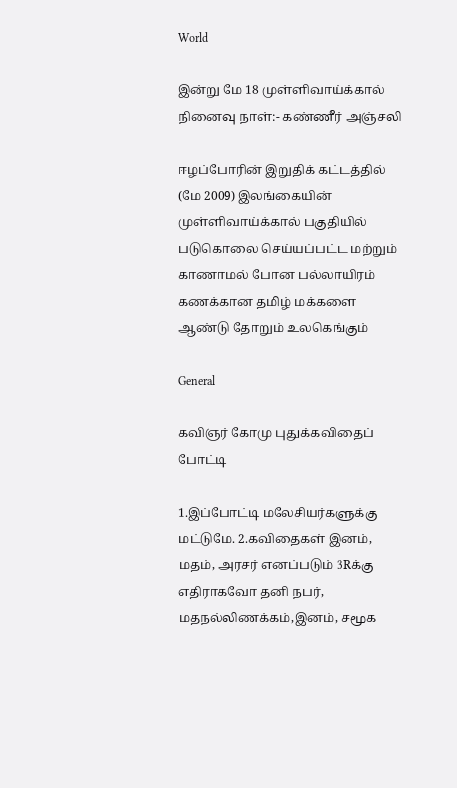World

இன்று மே 18 முள்ளிவாய்க்கால் நினைவு நாள்:- கண்ணீர் அஞ்சலி

ஈழப்போரின் இறுதிக் கட்டத்தில் (மே 2009) இலங்கையின் முள்ளிவாய்க்கால் பகுதியில் படுகொலை செய்யப்பட்ட மற்றும் காணாமல் போன பல்லாயிரம் கணக்கான தமிழ் மக்களை ஆண்டு தோறும் உலகெங்கும்

General

கவிஞர் கோமு புதுக்கவிதைப் போட்டி

1.இப்போட்டி மலேசியர்களுக்கு மட்டுமே. 2.கவிதைகள் இனம், மதம், அரசர் எனப்படும் 3Rக்கு எதிராகவோ தனி நபர், மதநல்லிணக்கம்,இனம், சமூக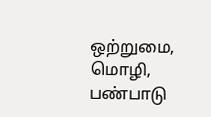ஒற்றுமை, மொழி, பண்பாடு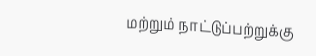மற்றும் நாட்டுப்பற்றுக்கு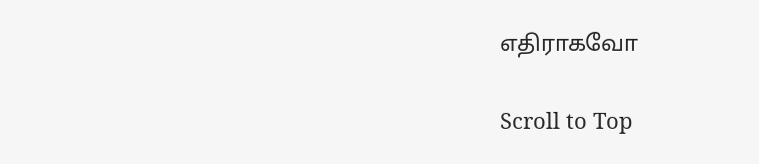எதிராகவோ

Scroll to Top